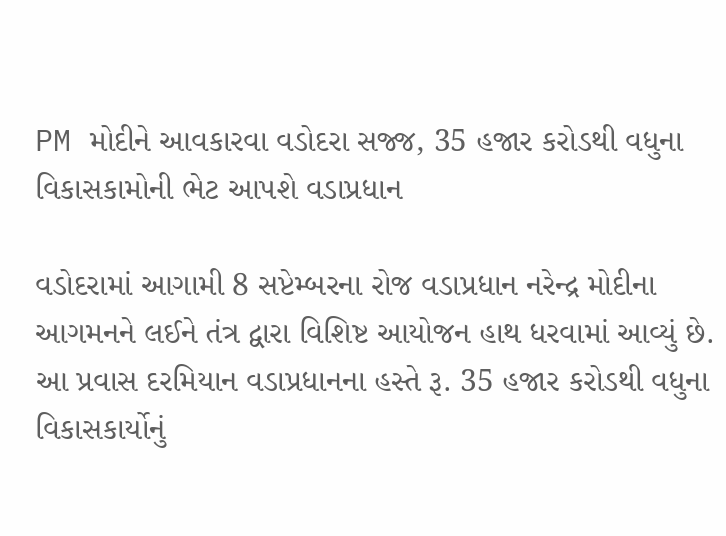PM મોદીને આવકારવા વડોદરા સજ્જ, 35 હજાર કરોડથી વધુના વિકાસકામોની ભેટ આપશે વડાપ્રધાન

વડોદરામાં આગામી 8 સપ્ટેમ્બરના રોજ વડાપ્રધાન નરેન્દ્ર મોદીના આગમનને લઈને તંત્ર દ્વારા વિશિષ્ટ આયોજન હાથ ધરવામાં આવ્યું છે. આ પ્રવાસ દરમિયાન વડાપ્રધાનના હસ્તે રૂ. 35 હજાર કરોડથી વધુના વિકાસકાર્યોનું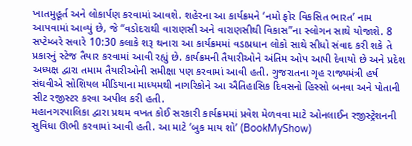ખાતમુહૂર્ત અને લોકાર્પણ કરવામાં આવશે. શહેરના આ કાર્યક્રમને ‘નમો ફોર વિકસિત ભારત’ નામ આપવામાં આવ્યું છે, જે “વડોદરાથી વારાણસી અને વારાણસીથી વિકાસ”ના સ્લોગન સાથે યોજાશે. 8 સપ્ટેમ્બરે સવારે 10:30 કલાકે શરૂ થનારા આ કાર્યક્રમમાં વડાપ્રધાન લોકો સાથે સીધો સંવાદ કરી શકે તે પ્રકારનું સ્ટેજ તૈયાર કરવામાં આવી રહ્યું છે. કાર્યક્રમની તૈયારીઓને અંતિમ ઓપ આપી દેવાયો છે અને પ્રદેશ અધ્યક્ષ દ્વારા તમામ તૈયારીઓની સમીક્ષા પણ કરવામાં આવી હતી. ગુજરાતના ગૃહ રાજ્યમંત્રી હર્ષ સંઘવીએ સોશિયલ મીડિયાના માધ્યમથી નાગરિકોને આ ઐતિહાસિક દિવસનો હિસ્સો બનવા અને પોતાની સીટ રજીસ્ટર કરવા અપીલ કરી હતી.
મહાનગરપાલિકા દ્વારા પ્રથમ વખત કોઈ સરકારી કાર્યક્રમમાં પ્રવેશ મેળવવા માટે ઓનલાઈન રજીસ્ટ્રેશનની સુવિધા ઊભી કરવામાં આવી હતી. આ માટે ‘બુક માય શો’ (BookMyShow)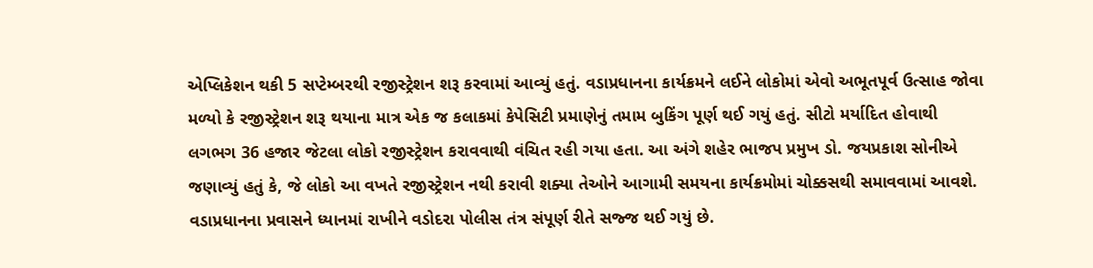એપ્લિકેશન થકી 5 સપ્ટેમ્બરથી રજીસ્ટ્રેશન શરૂ કરવામાં આવ્યું હતું. વડાપ્રધાનના કાર્યક્રમને લઈને લોકોમાં એવો અભૂતપૂર્વ ઉત્સાહ જોવા મળ્યો કે રજીસ્ટ્રેશન શરૂ થયાના માત્ર એક જ કલાકમાં કેપેસિટી પ્રમાણેનું તમામ બુકિંગ પૂર્ણ થઈ ગયું હતું. સીટો મર્યાદિત હોવાથી લગભગ 36 હજાર જેટલા લોકો રજીસ્ટ્રેશન કરાવવાથી વંચિત રહી ગયા હતા. આ અંગે શહેર ભાજપ પ્રમુખ ડો. જયપ્રકાશ સોનીએ જણાવ્યું હતું કે, જે લોકો આ વખતે રજીસ્ટ્રેશન નથી કરાવી શક્યા તેઓને આગામી સમયના કાર્યક્રમોમાં ચોક્કસથી સમાવવામાં આવશે.
વડાપ્રધાનના પ્રવાસને ધ્યાનમાં રાખીને વડોદરા પોલીસ તંત્ર સંપૂર્ણ રીતે સજ્જ થઈ ગયું છે.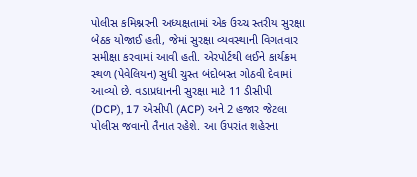પોલીસ કમિશ્નરની અધ્યક્ષતામાં એક ઉચ્ચ સ્તરીય સુરક્ષા બેઠક યોજાઈ હતી, જેમાં સુરક્ષા વ્યવસ્થાની વિગતવાર સમીક્ષા કરવામાં આવી હતી. એરપોર્ટથી લઈને કાર્યક્રમ સ્થળ (પેવેલિયન) સુધી ચુસ્ત બંદોબસ્ત ગોઠવી દેવામાં આવ્યો છે. વડાપ્રધાનની સુરક્ષા માટે 11 ડીસીપી (DCP), 17 એસીપી (ACP) અને 2 હજાર જેટલા પોલીસ જવાનો તૈનાત રહેશે. આ ઉપરાંત શહેરના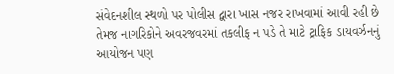સંવેદનશીલ સ્થળો પર પોલીસ દ્વારા ખાસ નજર રાખવામાં આવી રહી છે તેમજ નાગરિકોને અવરજવરમાં તકલીફ ન પડે તે માટે ટ્રાફિક ડાયવર્ઝનનું આયોજન પણ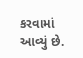કરવામાં આવ્યું છે.